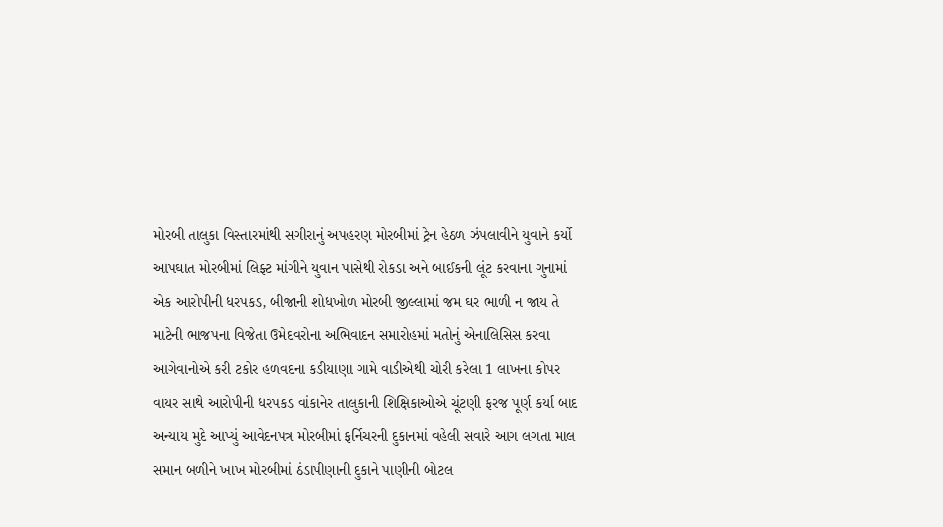મોરબી તાલુકા વિસ્તારમાંથી સગીરાનું અપહરણ મોરબીમાં ટ્રેન હેઠળ ઝંપલાવીને યુવાને કર્યો આપઘાત મોરબીમાં લિફ્ટ માંગીને યુવાન પાસેથી રોકડા અને બાઈકની લૂંટ કરવાના ગુનામાં એક આરોપીની ધરપકડ, બીજાની શોધખોળ મોરબી જીલ્લામાં જમ ઘર ભાળી ન જાય તે માટેની ભાજપના વિજેતા ઉમેદવરોના અભિવાદન સમારોહમાં મતોનું એનાલિસિસ કરવા આગેવાનોએ કરી ટકોર હળવદના કડીયાણા ગામે વાડીએથી ચોરી કરેલા 1 લાખના કોપર વાયર સાથે આરોપીની ધરપકડ વાંકાનેર તાલુકાની શિક્ષિકાઓએ ચૂંટણી ફરજ પૂર્ણ કર્યા બાદ અન્યાય મુદે આપ્યું આવેદનપત્ર મોરબીમાં ફર્નિચરની દુકાનમાં વહેલી સવારે આગ લગતા માલ સમાન બળીને ખાખ મોરબીમાં ઠંડાપીણાની દુકાને પાણીની બોટલ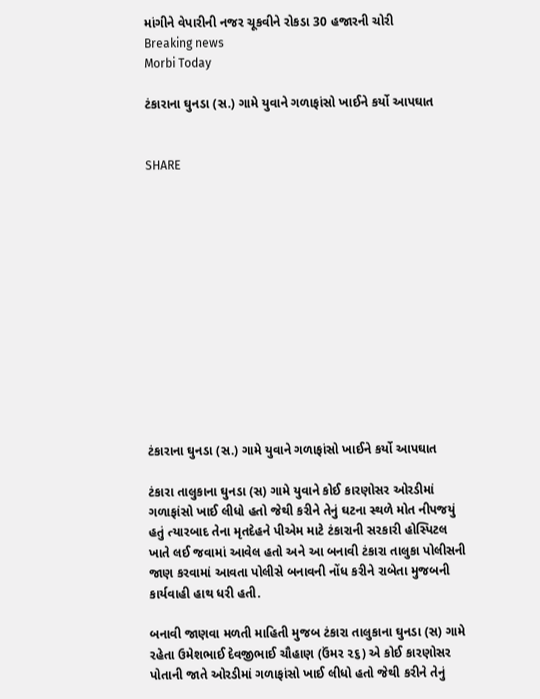માંગીને વેપારીની નજર ચૂકવીને રોકડા 30 હજારની ચોરી
Breaking news
Morbi Today

ટંકારાના ઘુનડા (સ.) ગામે યુવાને ગળાફાંસો ખાઈને કર્યો આપઘાત


SHARE













ટંકારાના ઘુનડા (સ.) ગામે યુવાને ગળાફાંસો ખાઈને કર્યો આપઘાત

ટંકારા તાલુકાના ઘુનડા (સ) ગામે યુવાને કોઈ કારણોસર ઓરડીમાં ગળાફાંસો ખાઈ લીધો હતો જેથી કરીને તેનું ઘટના સ્થળે મોત નીપજયું હતું ત્યારબાદ તેના મૃતદેહને પીએમ માટે ટંકારાની સરકારી હોસ્પિટલ ખાતે લઈ જવામાં આવેલ હતો અને આ બનાવી ટંકારા તાલુકા પોલીસની જાણ કરવામાં આવતા પોલીસે બનાવની નોંધ કરીને રાબેતા મુજબની કાર્યવાહી હાથ ધરી હતી.

બનાવી જાણવા મળતી માહિતી મુજબ ટંકારા તાલુકાના ઘુનડા (સ) ગામે રહેતા ઉમેશભાઈ દેવજીભાઈ ચૌહાણ (ઉંમર ૨૬) એ કોઈ કારણોસર પોતાની જાતે ઓરડીમાં ગળાફાંસો ખાઈ લીધો હતો જેથી કરીને તેનું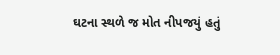ઘટના સ્થળે જ મોત નીપજયું હતું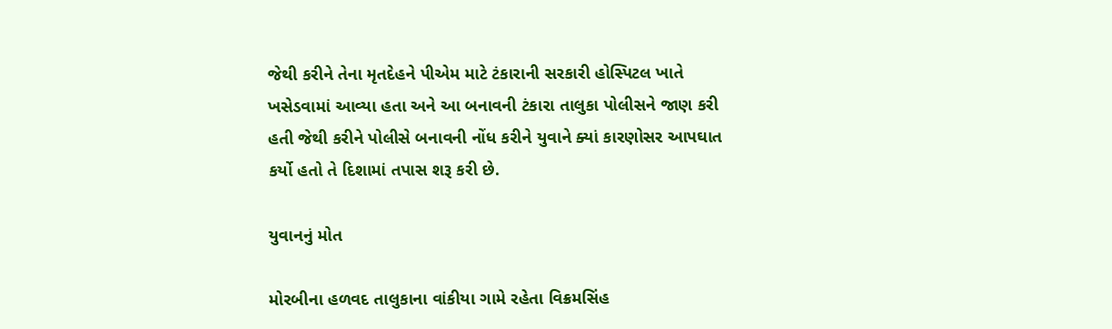જેથી કરીને તેના મૃતદેહને પીએમ માટે ટંકારાની સરકારી હોસ્પિટલ ખાતે ખસેડવામાં આવ્યા હતા અને આ બનાવની ટંકારા તાલુકા પોલીસને જાણ કરી હતી જેથી કરીને પોલીસે બનાવની નોંધ કરીને યુવાને ક્યાં કારણોસર આપઘાત કર્યો હતો તે દિશામાં તપાસ શરૂ કરી છે.

યુવાનનું મોત

મોરબીના હળવદ તાલુકાના વાંકીયા ગામે રહેતા વિક્રમસિંહ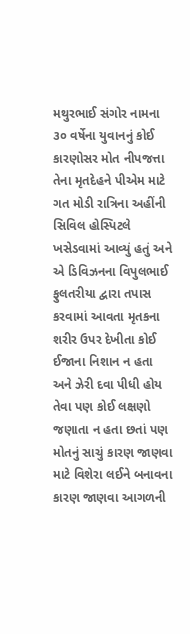મથુરભાઈ સંગોર નામના ૩૦ વર્ષેના યુવાનનું કોઈ કારણોસર મોત નીપજત્તા તેના મૃતદેહને પીએમ માટે ગત મોડી રાત્રિના અહીંની સિવિલ હોસ્પિટલે ખસેડવામાં આવ્યું હતું અને એ ડિવિઝનના વિપુલભાઈ ફુલતરીયા દ્વારા તપાસ કરવામાં આવતા મૃતકના શરીર ઉપર દેખીતા કોઈ ઈજાના નિશાન ન હતા અને ઝેરી દવા પીધી હોય તેવા પણ કોઈ લક્ષણો જણાતા ન હતા છતાં પણ મોતનું સાચું કારણ જાણવા માટે વિશેરા લઈને બનાવના કારણ જાણવા આગળની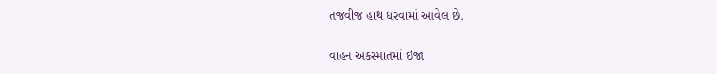તજવીજ હાથ ધરવામાં આવેલ છે.

વાહન અકસ્માતમાં ઇજા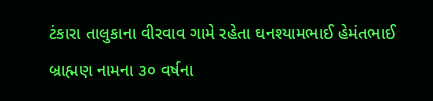ટંકારા તાલુકાના વીરવાવ ગામે રહેતા ઘનશ્યામભાઈ હેમંતભાઈ બ્રાહ્મણ નામના ૩૦ વર્ષના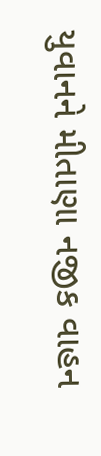યુવાનને મીતાણા નજીક વાહન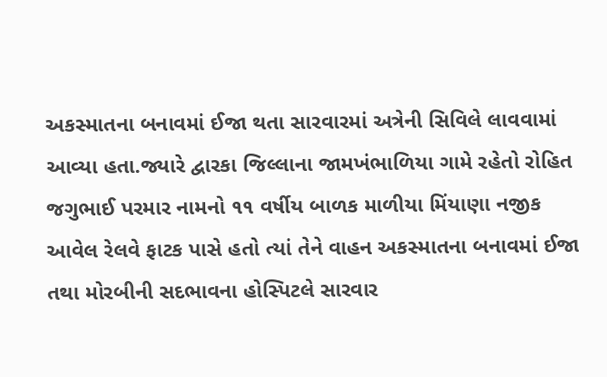અકસ્માતના બનાવમાં ઈજા થતા સારવારમાં અત્રેની સિવિલે લાવવામાં આવ્યા હતા.જ્યારે દ્વારકા જિલ્લાના જામખંભાળિયા ગામે રહેતો રોહિત જગુભાઈ પરમાર નામનો ૧૧ વર્ષીય બાળક માળીયા મિંયાણા નજીક આવેલ રેલવે ફાટક પાસે હતો ત્યાં તેને વાહન અકસ્માતના બનાવમાં ઈજા તથા મોરબીની સદભાવના હોસ્પિટલે સારવાર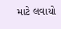માટે લવાયો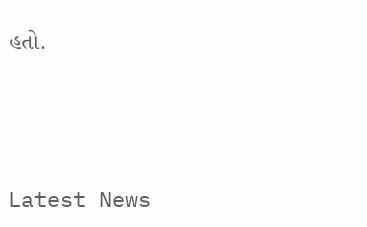હતો.





Latest News